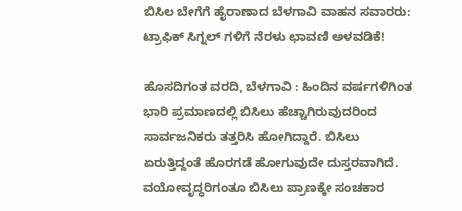ಬಿಸಿಲ ಬೇಗೆಗೆ ಹೈರಾಣಾದ ಬೆಳಗಾವಿ ವಾಹನ ಸವಾರರು: ಟ್ರಾಫಿಕ್ ಸಿಗ್ನಲ್ ಗಳಿಗೆ ನೆರಳು ಛಾವಣಿ ಅಳವಡಿಕೆ!

ಹೊಸದಿಗಂತ ವರದಿ, ಬೆಳಗಾವಿ : ಹಿಂದಿನ ವರ್ಷಗಳಿಗಿಂತ ಭಾರಿ ಪ್ರಮಾಣದಲ್ಲಿ ಬಿಸಿಲು ಹೆಚ್ಚಾಗಿರುವುದರಿಂದ ಸಾರ್ವಜನಿಕರು ತತ್ತರಿಸಿ ಹೋಗಿದ್ದಾರೆ. ಬಿಸಿಲು ಏರುತ್ತಿದ್ದಂತೆ ಹೊರಗಡೆ ಹೋಗುವುದೇ ದುಸ್ತರವಾಗಿದೆ. ವಯೋವೃದ್ಧರಿಗಂತೂ ಬಿಸಿಲು ಪ್ರಾಣಕ್ಕೇ ಸಂಚಕಾರ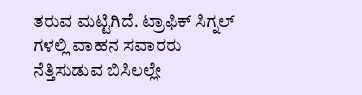ತರುವ ಮಟ್ಟಿಗಿದೆ. ಟ್ರಾಫಿಕ್ ಸಿಗ್ನಲ್ ಗಳಲ್ಲಿ ವಾಹನ ಸವಾರರು ನೆತ್ತಿಸುಡುವ ಬಿಸಿಲಲ್ಲೇ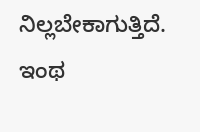ನಿಲ್ಲಬೇಕಾಗುತ್ತಿದೆ. ಇಂಥ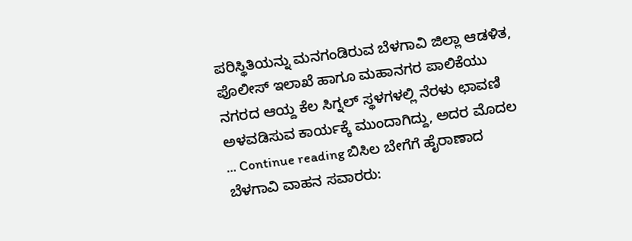ಪರಿಸ್ಥಿತಿಯನ್ನು ಮನಗಂಡಿರುವ ಬೆಳಗಾವಿ ಜಿಲ್ಲಾ ಆಡಳಿತ, ಪೊಲೀಸ್ ಇಲಾಖೆ ಹಾಗೂ ಮಹಾನಗರ ಪಾಲಿಕೆಯು ನಗರದ ಆಯ್ದ ಕೆಲ ಸಿಗ್ನಲ್ ಸ್ಥಳಗಳಲ್ಲಿ ನೆರಳು ಛಾವಣಿ ಅಳವಡಿಸುವ ಕಾರ್ಯಕ್ಕೆ ಮುಂದಾಗಿದ್ದು, ಅದರ ಮೊದಲ … Continue reading ಬಿಸಿಲ ಬೇಗೆಗೆ ಹೈರಾಣಾದ ಬೆಳಗಾವಿ ವಾಹನ ಸವಾರರು: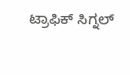ಟ್ರಾಫಿಕ್ ಸಿಗ್ನಲ್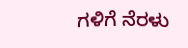ಗಳಿಗೆ ನೆರಳು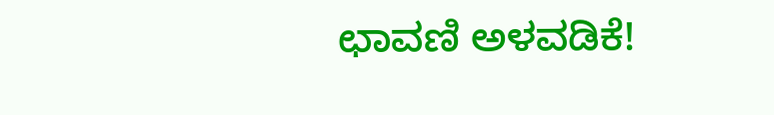ಛಾವಣಿ ಅಳವಡಿಕೆ!